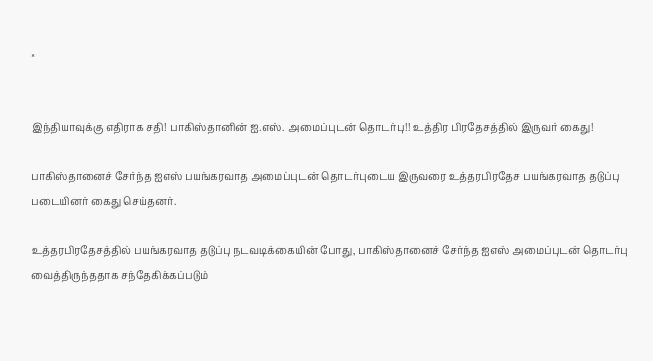×


இந்தியாவுக்கு எதிராக சதி! பாகிஸ்தானின் ஐ.எஸ். அமைப்புடன் தொடர்பு!! உத்திர பிரதேசத்தில் இருவர் கைது!

பாகிஸ்தானைச் சேர்ந்த ஐஎஸ் பயங்கரவாத அமைப்புடன் தொடர்புடைய இருவரை உத்தரபிரதேச பயங்கரவாத தடுப்பு படையினர் கைது செய்தனர்.

உத்தரபிரதேசத்தில் பயங்கரவாத தடுப்பு நடவடிக்கையின் போது, பாகிஸ்தானைச் சேர்ந்த ஐஎஸ் அமைப்புடன் தொடர்பு வைத்திருந்ததாக சந்தேகிக்கப்படும்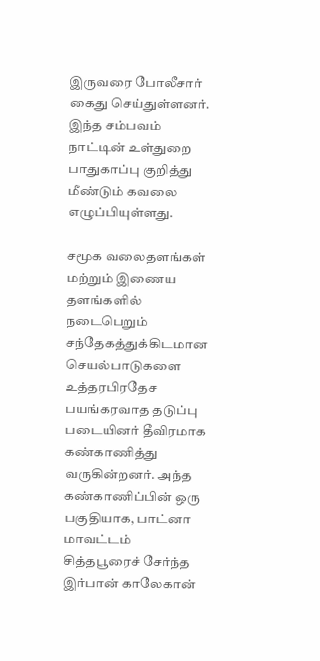இருவரை போலீசார் கைது செய்துள்ளனர். இந்த சம்பவம் நாட்டின் உள்துறை பாதுகாப்பு குறித்து மீண்டும் கவலை எழுப்பியுள்ளது.

சமூக வலைதளங்கள் மற்றும் இணைய தளங்களில் நடைபெறும் சந்தேகத்துக்கிடமான செயல்பாடுகளை உத்தரபிரதேச பயங்கரவாத தடுப்பு படையினர் தீவிரமாக கண்காணித்து வருகின்றனர். அந்த கண்காணிப்பின் ஒரு பகுதியாக, பாட்னா மாவட்டம் சித்தபூரைச் சேர்ந்த இர்பான் காலேகான்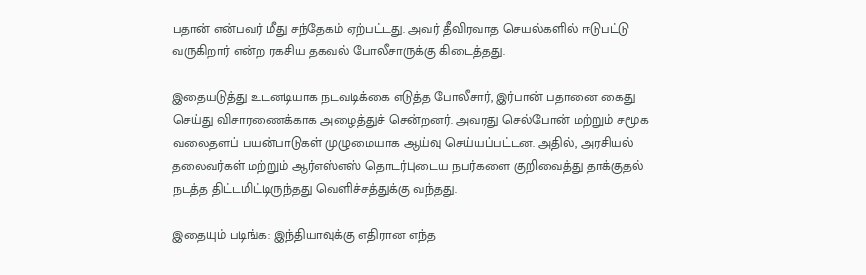பதான் என்பவர் மீது சந்தேகம் ஏற்பட்டது. அவர் தீவிரவாத செயல்களில் ஈடுபட்டு வருகிறார் என்ற ரகசிய தகவல் போலீசாருக்கு கிடைத்தது.

இதையடுத்து உடனடியாக நடவடிக்கை எடுத்த போலீசார், இர்பான் பதானை கைது செய்து விசாரணைக்காக அழைத்துச் சென்றனர். அவரது செல்போன் மற்றும் சமூக வலைதளப் பயன்பாடுகள் முழுமையாக ஆய்வு செய்யப்பட்டன. அதில், அரசியல் தலைவர்கள் மற்றும் ஆர்எஸ்எஸ் தொடர்புடைய நபர்களை குறிவைத்து தாக்குதல் நடத்த திட்டமிட்டிருந்தது வெளிச்சத்துக்கு வந்தது.

இதையும் படிங்க: இந்தியாவுக்கு எதிரான எந்த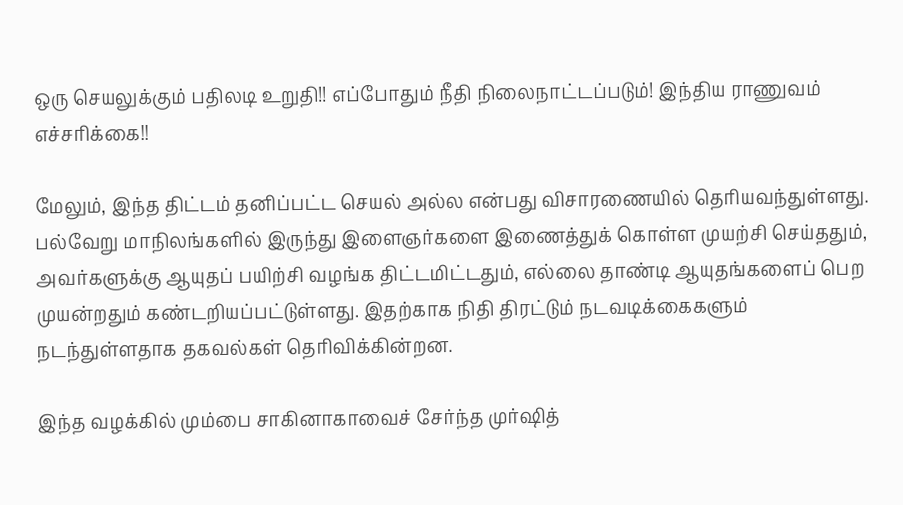ஒரு செயலுக்கும் பதிலடி உறுதி!! எப்போதும் நீதி நிலைநாட்டப்படும்! இந்திய ராணுவம் எச்சரிக்கை!!

மேலும், இந்த திட்டம் தனிப்பட்ட செயல் அல்ல என்பது விசாரணையில் தெரியவந்துள்ளது. பல்வேறு மாநிலங்களில் இருந்து இளைஞர்களை இணைத்துக் கொள்ள முயற்சி செய்ததும், அவர்களுக்கு ஆயுதப் பயிற்சி வழங்க திட்டமிட்டதும், எல்லை தாண்டி ஆயுதங்களைப் பெற முயன்றதும் கண்டறியப்பட்டுள்ளது. இதற்காக நிதி திரட்டும் நடவடிக்கைகளும் நடந்துள்ளதாக தகவல்கள் தெரிவிக்கின்றன.

இந்த வழக்கில் மும்பை சாகினாகாவைச் சேர்ந்த முர்ஷித்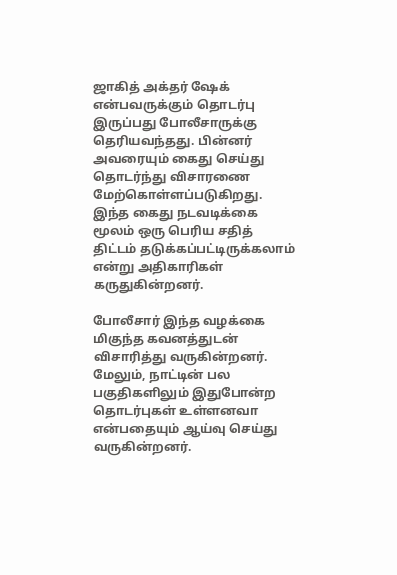ஜாகித் அக்தர் ஷேக் என்பவருக்கும் தொடர்பு இருப்பது போலீசாருக்கு தெரியவந்தது. பின்னர் அவரையும் கைது செய்து தொடர்ந்து விசாரணை மேற்கொள்ளப்படுகிறது. இந்த கைது நடவடிக்கை மூலம் ஒரு பெரிய சதித் திட்டம் தடுக்கப்பட்டிருக்கலாம் என்று அதிகாரிகள் கருதுகின்றனர்.

போலீசார் இந்த வழக்கை மிகுந்த கவனத்துடன் விசாரித்து வருகின்றனர். மேலும், நாட்டின் பல பகுதிகளிலும் இதுபோன்ற தொடர்புகள் உள்ளனவா என்பதையும் ஆய்வு செய்து வருகின்றனர்.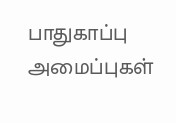பாதுகாப்பு அமைப்புகள்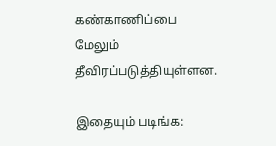கண்காணிப்பை மேலும் தீவிரப்படுத்தியுள்ளன.

இதையும் படிங்க: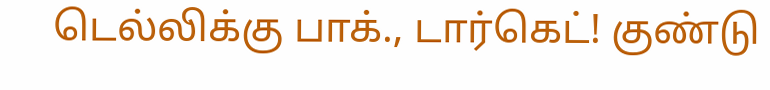டெல்லிக்கு பாக்., டார்கெட்! குண்டு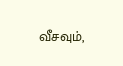வீசவும்,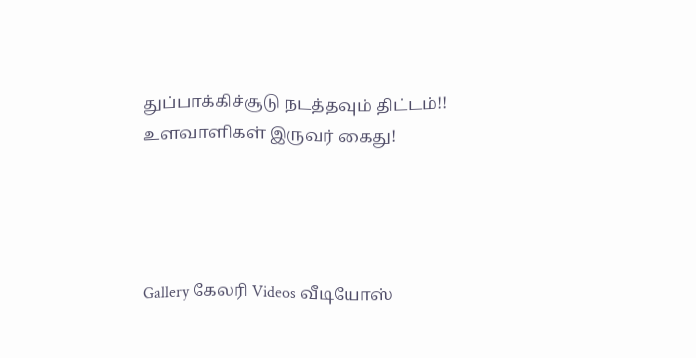துப்பாக்கிச்சூடு நடத்தவும் திட்டம்!! உளவாளிகள் இருவர் கைது!




Gallery கேலரி Videos வீடியோஸ்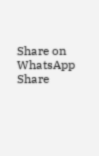Share on WhatsApp Share